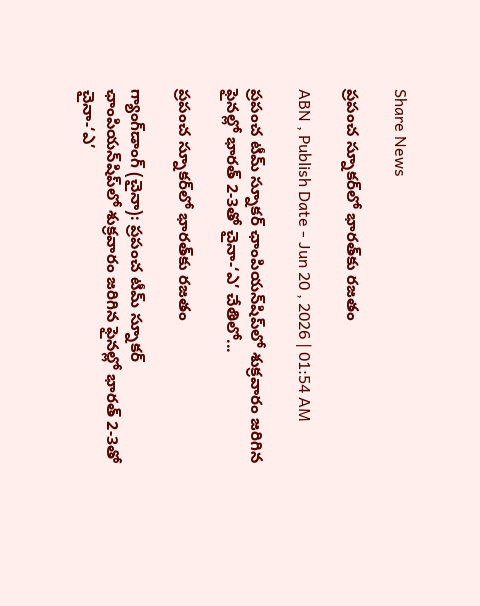Share News

ప్రపంచ స్నూకర్‌లో భారత్‌కు రజతం

ABN , Publish Date - Jun 20 , 2026 | 01:54 AM

ప్రపంచ టీమ్‌ స్నూకర్‌ ఛాంపియన్‌షిప్‌లో శుక్రవారం జరిగిన ఫైనల్లో భారత్‌ 2-3తో చైనా-‘ఎ’ చేతిలో...

ప్రపంచ స్నూకర్‌లో భారత్‌కు రజతం

గ్యాంగ్‌డాంగ్‌ (చైనా): ప్రపంచ టీమ్‌ స్నూకర్‌ ఛాంపియన్‌షిప్‌లో శుక్రవారం జరిగిన ఫైనల్లో భారత్‌ 2-3తో చైనా-‘ఎ’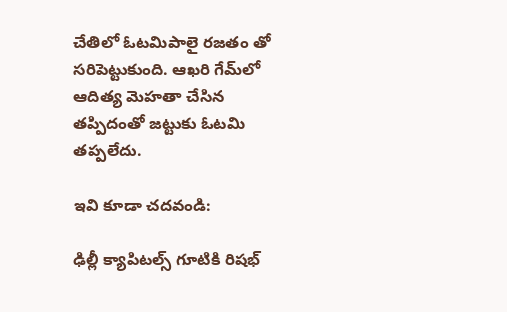చేతిలో ఓటమిపాలై రజతం తో సరిపెట్టుకుంది. ఆఖరి గేమ్‌లో ఆదిత్య మెహతా చేసిన తప్పిదంతో జట్టుకు ఓటమి తప్పలేదు.

ఇవి కూడా చదవండి:

ఢిల్లీ క్యాపిటల్స్ గూటికి రిషభ్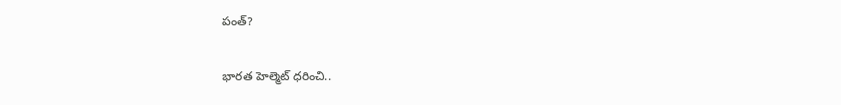పంత్?

భారత హెల్మెట్ ధరించి..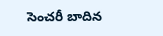సెంచరీ బాదిన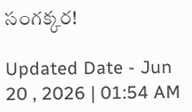సంగక్కర!

Updated Date - Jun 20 , 2026 | 01:54 AM